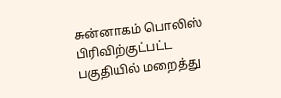சுன்னாகம் பொலிஸ் பிரிவிற்குட்பட்ட பகுதியில் மறைத்து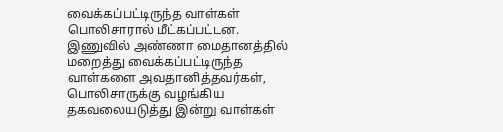வைக்கப்பட்டிருந்த வாள்கள் பொலிசாரால் மீட்கப்பட்டன.
இணுவில் அண்ணா மைதானத்தில் மறைத்து வைக்கப்பட்டிருந்த வாள்களை அவதானித்தவர்கள், பொலிசாருக்கு வழங்கிய தகவலையடுத்து இன்று வாள்கள்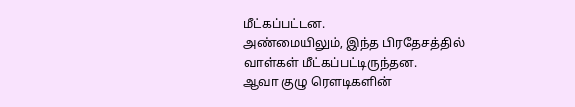மீட்கப்பட்டன.
அண்மையிலும், இந்த பிரதேசத்தில் வாள்கள் மீட்கப்பட்டிருந்தன.
ஆவா குழு ரௌடிகளின்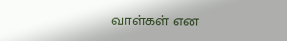வாள்கள் என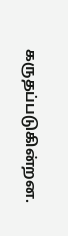கருதப்படுகின்றன.